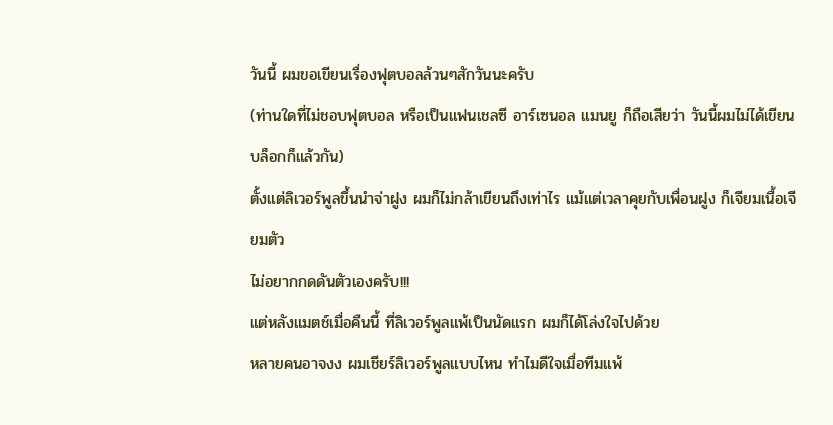วันนี้ ผมขอเขียนเรื่องฟุตบอลล้วนๆสักวันนะครับ
(ท่านใดที่ไม่ชอบฟุตบอล หรือเป็นแฟนเชลซี อาร์เซนอล แมนยู ก็ถือเสียว่า วันนี้ผมไม่ได้เขียนบล็อกก็แล้วกัน)
ตั้งแต่ลิเวอร์พูลขึ้นนำจ่าฝูง ผมก็ไม่กล้าเขียนถึงเท่าไร แม้แต่เวลาคุยกับเพื่อนฝูง ก็เจียมเนื้อเจียมตัว
ไม่อยากกดดันตัวเองครับ!!!
แต่หลังแมตช์เมื่อคืนนี้ ที่ลิเวอร์พูลแพ้เป็นนัดแรก ผมก็ได้โล่งใจไปด้วย
หลายคนอาจงง ผมเชียร์ลิเวอร์พูลแบบไหน ทำไมดีใจเมื่อทีมแพ้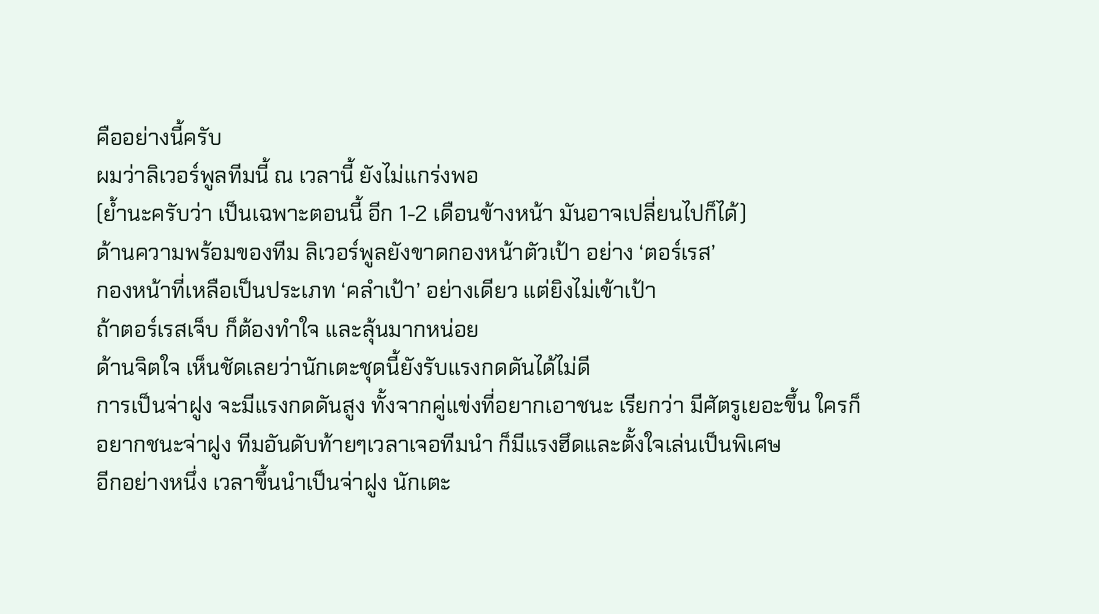คืออย่างนี้ครับ
ผมว่าลิเวอร์พูลทีมนี้ ณ เวลานี้ ยังไม่แกร่งพอ
(ย้ำนะครับว่า เป็นเฉพาะตอนนี้ อีก 1-2 เดือนข้างหน้า มันอาจเปลี่ยนไปก็ได้)
ด้านความพร้อมของทีม ลิเวอร์พูลยังขาดกองหน้าตัวเป้า อย่าง ‘ตอร์เรส’
กองหน้าที่เหลือเป็นประเภท ‘คลำเป้า’ อย่างเดียว แต่ยิงไม่เข้าเป้า
ถ้าตอร์เรสเจ็บ ก็ต้องทำใจ และลุ้นมากหน่อย
ด้านจิตใจ เห็นชัดเลยว่านักเตะชุดนี้ยังรับแรงกดดันได้ไม่ดี
การเป็นจ่าฝูง จะมีแรงกดดันสูง ทั้งจากคู่แข่งที่อยากเอาชนะ เรียกว่า มีศัตรูเยอะขึ้น ใครก็อยากชนะจ่าฝูง ทีมอันดับท้ายๆเวลาเจอทีมนำ ก็มีแรงฮึดและตั้งใจเล่นเป็นพิเศษ
อีกอย่างหนึ่ง เวลาขึ้นนำเป็นจ่าฝูง นักเตะ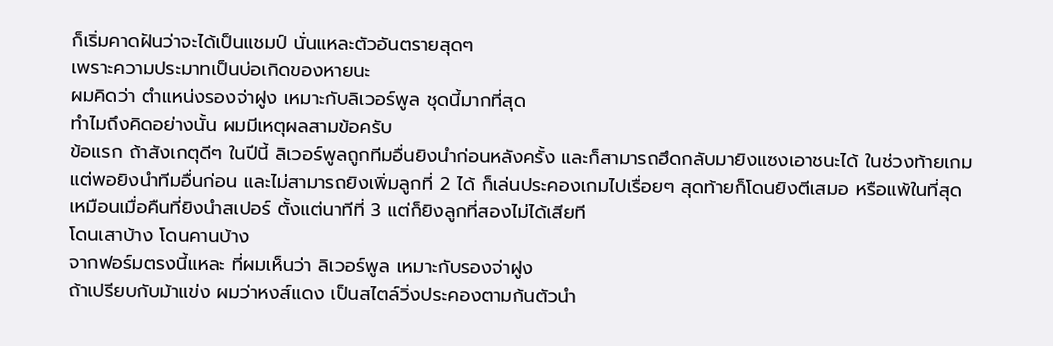ก็เริ่มคาดฝันว่าจะได้เป็นแชมป์ นั่นแหละตัวอันตรายสุดๆ
เพราะความประมาทเป็นบ่อเกิดของหายนะ
ผมคิดว่า ตำแหน่งรองจ่าฝูง เหมาะกับลิเวอร์พูล ชุดนี้มากที่สุด
ทำไมถึงคิดอย่างนั้น ผมมีเหตุผลสามข้อครับ
ข้อแรก ถ้าสังเกตุดีๆ ในปีนี้ ลิเวอร์พูลถูกทีมอื่นยิงนำก่อนหลังครั้ง และก็สามารถฮึดกลับมายิงแซงเอาชนะได้ ในช่วงท้ายเกม
แต่พอยิงนำทีมอื่นก่อน และไม่สามารถยิงเพิ่มลูกที่ 2 ได้ ก็เล่นประคองเกมไปเรื่อยๆ สุดท้ายก็โดนยิงตีเสมอ หรือแพ้ในที่สุด
เหมือนเมื่อคืนที่ยิงนำสเปอร์ ตั้งแต่นาทีที่ 3 แต่ก็ยิงลูกที่สองไม่ได้เสียที
โดนเสาบ้าง โดนคานบ้าง
จากฟอร์มตรงนี้แหละ ที่ผมเห็นว่า ลิเวอร์พูล เหมาะกับรองจ่าฝูง
ถ้าเปรียบกับม้าแข่ง ผมว่าหงส์แดง เป็นสไตล์วิ่งประคองตามก้นตัวนำ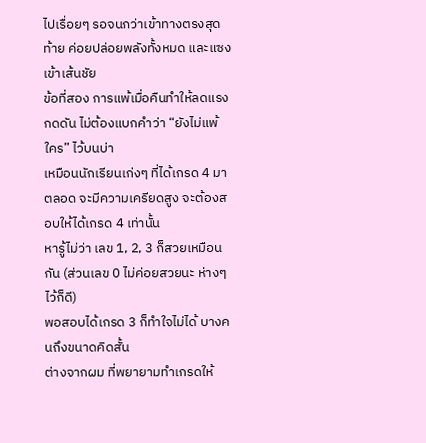ไปเรื่อยๆ รอจนกว่าเข้าทางตรงสุดท้าย ค่อยปล่อยพลังทั้งหมด และแซงเข้าเส้นชัย
ข้อที่สอง การแพ้เมื่อคืนทำให้ลดแรงกดดัน ไม่ต้องแบกคำว่า “ยังไม่แพ้ใคร” ไว้บนบ่า
เหมือนนักเรียนเก่งๆ ที่ได้เกรด 4 มาตลอด จะมีความเครียดสูง จะต้องสอบให้ได้เกรด 4 เท่านั้น
หารู้ไม่ว่า เลข 1, 2, 3 ก็สวยเหมือนกัน (ส่วนเลข 0 ไม่ค่อยสวยนะ ห่างๆไว้ก็ดี)
พอสอบได้เกรด 3 ก็ทำใจไม่ได้ บางคนถึงขนาดคิดสั้น
ต่างจากผม ที่พยายามทำเกรดให้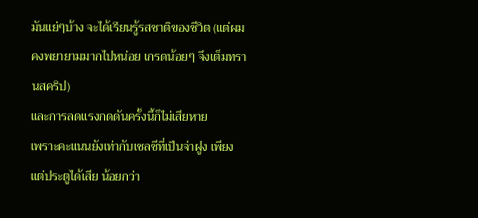มันแย่ๆบ้าง จะได้เรียนรู้รสชาติของชีวิต (แต่ผมคงพยายามมากไปหน่อย เกรดน้อยๆ จึงเต็มทรานสคริป)
และการลดแรงกดดันครั้งนี้ก็ไม่เสียหาย
เพราะคะแนนยังเท่ากับเชลซีที่เป็นจ่าฝูง เพียงแต่ประตูได้เสีย น้อยกว่า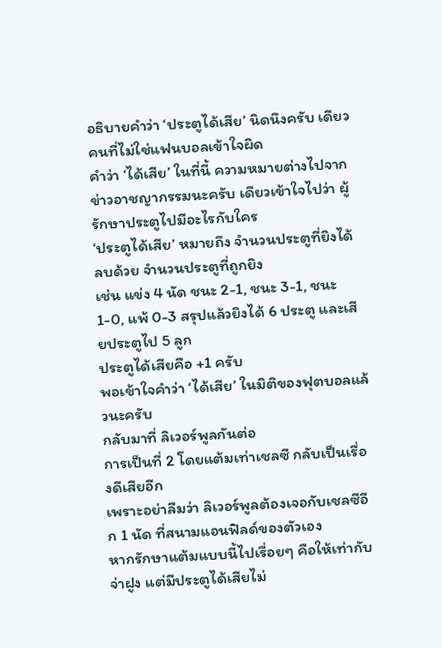อธิบายคำว่า ‘ประตูได้เสีย’ นิดนึงครับ เดียวคนที่ไม่ใช่แฟนบอลเข้าใจผิด
คำว่า ‘ได้เสีย’ ในที่นี้ ความหมายต่างไปจากข่าวอาชญากรรมนะครับ เดียวเข้าใจไปว่า ผู้รักษาประตูไปมีอะไรกับใคร
‘ประตูได้เสีย’ หมายถึง จำนวนประตูที่ยิงได้ ลบด้วย จำนวนประตูที่ถูกยิง
เช่น แข่ง 4 นัด ชนะ 2-1, ชนะ 3-1, ชนะ 1-0, แพ้ 0-3 สรุปแล้วยิงได้ 6 ประตู และเสียประตูไป 5 ลูก
ประตูได้เสียคือ +1 ครับ
พอเข้าใจคำว่า ‘ได้เสีย’ ในมิติของฟุตบอลแล้วนะครับ
กลับมาที่ ลิเวอร์พูลกันต่อ
การเป็นที่ 2 โดยแต้มเท่าเชลซี กลับเป็นเรื่องดีเสียอีก
เพราะอย่าลืมว่า ลิเวอร์พูลต้องเจอกับเชลซีอีก 1 นัด ที่สนามแอนฟิลด์ของตัวเอง
หากรักษาแต้มแบบนี้ไปเรื่อยๆ คือให้เท่ากับจ่าฝูง แต่มีประตูได้เสียไม่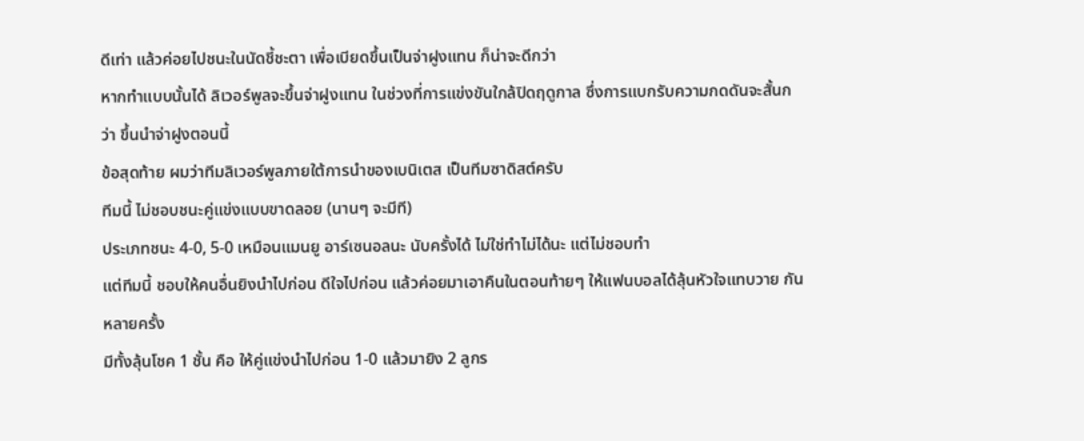ดีเท่า แล้วค่อยไปชนะในนัดชี้ชะตา เพื่อเบียดขึ้นเป็นจ่าฝูงแทน ก็น่าจะดีกว่า
หากทำแบบนั้นได้ ลิเวอร์พูลจะขึ้นจ่าฝูงแทน ในช่วงที่การแข่งขันใกล้ปิดฤดูกาล ซึ่งการแบกรับความกดดันจะสั้นกว่า ขึ้นนำจ่าฝูงตอนนี้
ข้อสุดท้าย ผมว่าทีมลิเวอร์พูลภายใต้การนำของเบนิเตส เป็นทีมซาดิสต์ครับ
ทีมนี้ ไม่ชอบชนะคู่แข่งแบบขาดลอย (นานๆ จะมีที)
ประเภทชนะ 4-0, 5-0 เหมือนแมนยู อาร์เซนอลนะ นับครั้งได้ ไม่ใช่ทำไม่ได้นะ แต่ไม่ชอบทำ
แต่ทีมนี้ ชอบให้คนอื่นยิงนำไปก่อน ดีใจไปก่อน แล้วค่อยมาเอาคืนในตอนท้ายๆ ให้แฟนบอลได้ลุ้นหัวใจแทบวาย กันหลายครั้ง
มีทั้งลุ้นโชค 1 ชั้น คือ ให้คู่แข่งนำไปก่อน 1-0 แล้วมายิง 2 ลูกร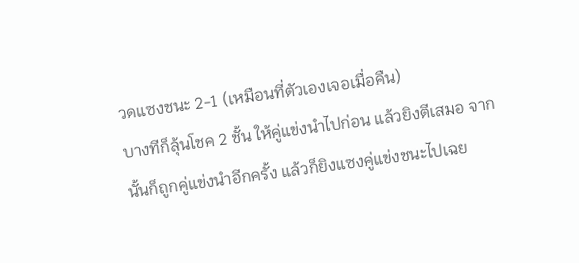วดแซงชนะ 2-1 (เหมือนที่ตัวเองเจอเมื่อคืน)
บางทีก็ลุ้นโชค 2 ชั้น ให้คู่แข่งนำไปก่อน แล้วยิงตีเสมอ จากนั้นก็ถูกคู่แข่งนำอีกครั้ง แล้วก็ยิงแซงคู่แข่งชนะไปเฉย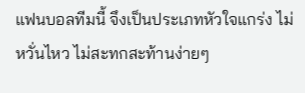แฟนบอลทีมนี้ จึงเป็นประเภทหัวใจแกร่ง ไม่หวั่นไหว ไม่สะทกสะท้านง่ายๆ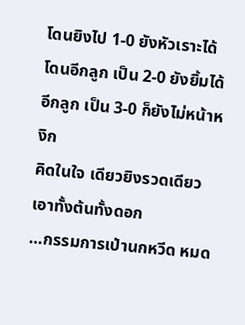โดนยิงไป 1-0 ยังหัวเราะได้
โดนอีกลูก เป็น 2-0 ยังยิ้มได้
อีกลูก เป็น 3-0 ก็ยังไม่หน้าหงิก
คิดในใจ เดียวยิงรวดเดียวเอาทั้งต้นทั้งดอก
…กรรมการเป่านกหวีด หมด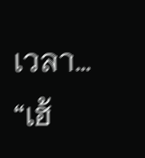เวลา…
“เฮ้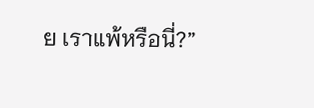ย เราแพ้หรือนี่?”